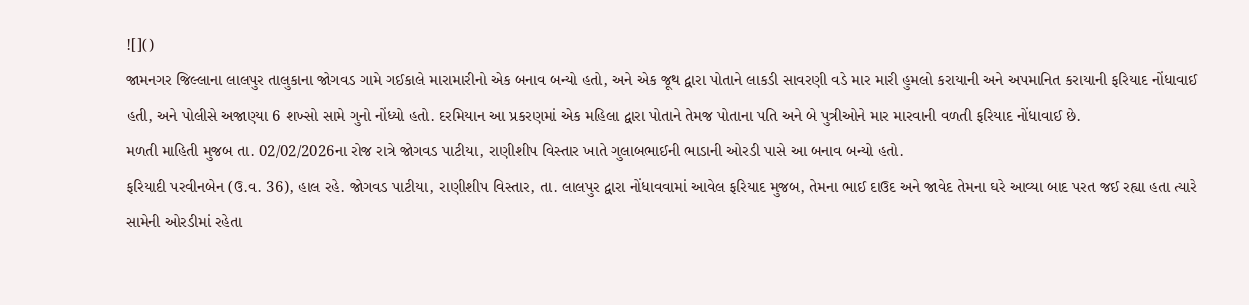![]()
જામનગર જિલ્લાના લાલપુર તાલુકાના જોગવડ ગામે ગઈકાલે મારામારીનો એક બનાવ બન્યો હતો, અને એક જૂથ દ્વારા પોતાને લાકડી સાવરણી વડે માર મારી હુમલો કરાયાની અને અપમાનિત કરાયાની ફરિયાદ નોંધાવાઈ હતી, અને પોલીસે અજાણ્યા 6 શખ્સો સામે ગુનો નોંધ્યો હતો. દરમિયાન આ પ્રકરણમાં એક મહિલા દ્વારા પોતાને તેમજ પોતાના પતિ અને બે પુત્રીઓને માર મારવાની વળતી ફરિયાદ નોંધાવાઈ છે.
મળતી માહિતી મુજબ તા. 02/02/2026ના રોજ રાત્રે જોગવડ પાટીયા, રાણીશીપ વિસ્તાર ખાતે ગુલાબભાઈની ભાડાની ઓરડી પાસે આ બનાવ બન્યો હતો.
ફરિયાદી પરવીનબેન (ઉ.વ. 36), હાલ રહે. જોગવડ પાટીયા, રાણીશીપ વિસ્તાર, તા. લાલપુર દ્વારા નોંધાવવામાં આવેલ ફરિયાદ મુજબ, તેમના ભાઈ દાઉદ અને જાવેદ તેમના ઘરે આવ્યા બાદ પરત જઈ રહ્યા હતા ત્યારે સામેની ઓરડીમાં રહેતા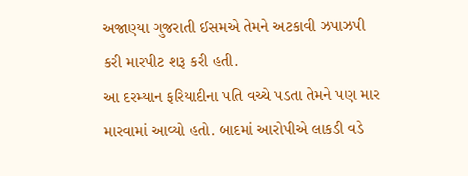અજાણ્યા ગુજરાતી ઈસમએ તેમને અટકાવી ઝપાઝપી કરી મારપીટ શરૂ કરી હતી.
આ દરમ્યાન ફરિયાદીના પતિ વચ્ચે પડતા તેમને પણ માર મારવામાં આવ્યો હતો. બાદમાં આરોપીએ લાકડી વડે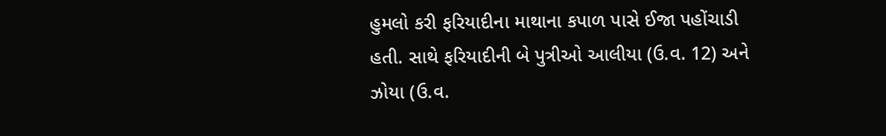હુમલો કરી ફરિયાદીના માથાના કપાળ પાસે ઈજા પહોંચાડી હતી. સાથે ફરિયાદીની બે પુત્રીઓ આલીયા (ઉ.વ. 12) અને ઝોયા (ઉ.વ.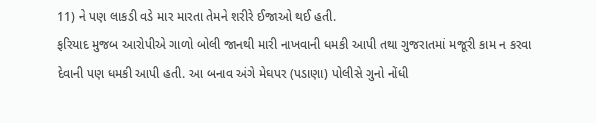11) ને પણ લાકડી વડે માર મારતા તેમને શરીરે ઈજાઓ થઈ હતી.
ફરિયાદ મુજબ આરોપીએ ગાળો બોલી જાનથી મારી નાખવાની ધમકી આપી તથા ગુજરાતમાં મજૂરી કામ ન કરવા દેવાની પણ ધમકી આપી હતી. આ બનાવ અંગે મેઘપર (પડાણા) પોલીસે ગુનો નોંધી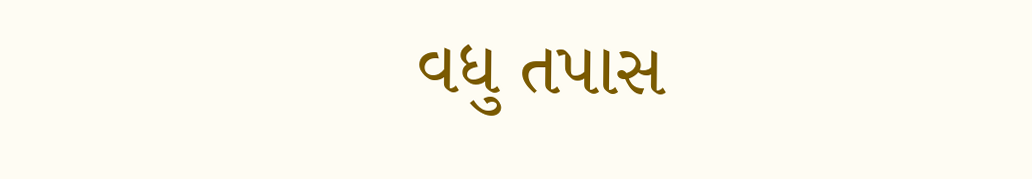વધુ તપાસ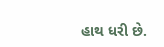હાથ ધરી છે.